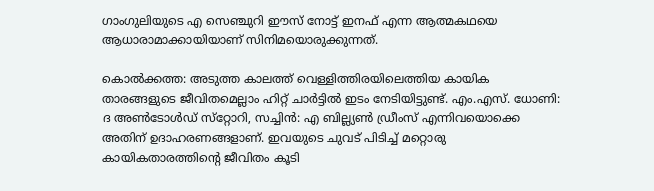ഗാംഗുലിയുടെ എ സെഞ്ചുറി ഈസ് നോട്ട് ഇനഫ് എന്ന ആത്മകഥയെ ആധാരാമാക്കായിയാണ് സിനിമയൊരുക്കുന്നത്.

കൊല്‍ക്കത്ത: അടുത്ത കാലത്ത് വെള്ളിത്തിരയിലെത്തിയ കായിക താരങ്ങളുടെ ജീവിതമെല്ലാം ഹിറ്റ് ചാര്‍ട്ടില്‍ ഇടം നേടിയിട്ടുണ്ട്. എം.എസ്. ധോണി: ദ അണ്‍ടോള്‍ഡ് സ്‌റ്റോറി, സച്ചിന്‍: എ ബില്ല്യണ്‍ ഡ്രീംസ് എന്നിവയൊക്കെ അതിന് ഉദാഹരണങ്ങളാണ്. ഇവയുടെ ചുവട് പിടിച്ച് മറ്റൊരു കായികതാരത്തിന്റെ ജീവിതം കൂടി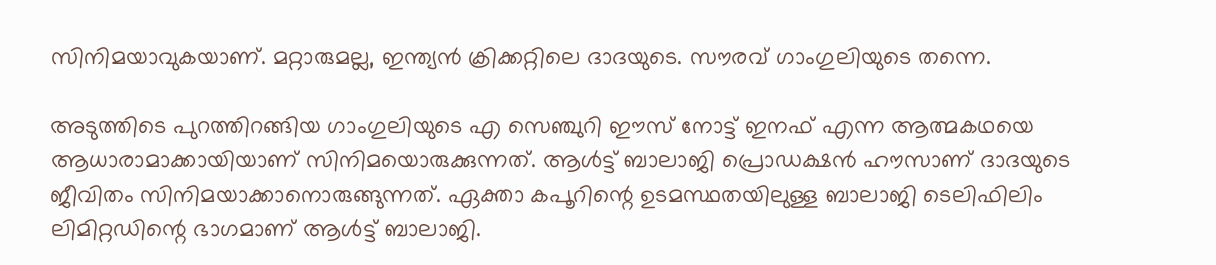സിനിമയാവുകയാണ്. മറ്റാരുമല്ല, ഇന്ത്യന്‍ ക്രിക്കറ്റിലെ ദാദയുടെ. സൗരവ് ഗാംഗുലിയുടെ തന്നെ.

അടുത്തിടെ പുറത്തിറങ്ങിയ ഗാംഗുലിയുടെ എ സെഞ്ചുറി ഈസ് നോട്ട് ഇനഫ് എന്ന ആത്മകഥയെ ആധാരാമാക്കായിയാണ് സിനിമയൊരുക്കുന്നത്. ആള്‍ട്ട് ബാലാജി പ്രൊഡക്ഷന്‍ ഹൗസാണ് ദാദയുടെ ജീവിതം സിനിമയാക്കാനൊരുങ്ങുന്നത്. ഏക്താ കപൂറിന്റെ ഉടമസ്ഥതയിലുള്ള ബാലാജി ടെലിഫിലിം ലിമിറ്റഡിന്റെ ഭാഗമാണ് ആള്‍ട്ട് ബാലാജി.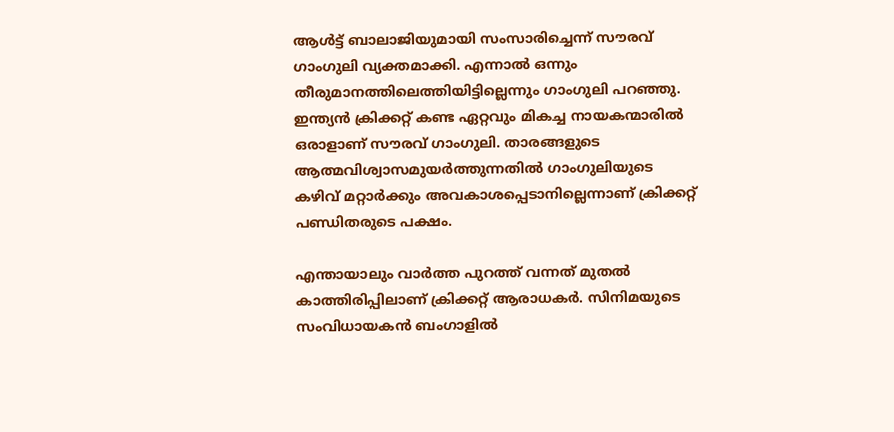ആള്‍ട്ട് ബാലാജിയുമായി സംസാരിച്ചെന്ന് സൗരവ് ഗാംഗുലി വ്യക്തമാക്കി. എന്നാല്‍ ഒന്നും തീരുമാനത്തിലെത്തിയിട്ടില്ലെന്നും ഗാംഗുലി പറഞ്ഞു. ഇന്ത്യന്‍ ക്രിക്കറ്റ് കണ്ട ഏറ്റവും മികച്ച നായകന്മാരില്‍ ഒരാളാണ് സൗരവ് ഗാംഗുലി. താരങ്ങളുടെ ആത്മവിശ്വാസമുയര്‍ത്തുന്നതില്‍ ഗാംഗുലിയുടെ കഴിവ് മറ്റാര്‍ക്കും അവകാശപ്പെടാനില്ലെന്നാണ് ക്രിക്കറ്റ് പണ്ഡിതരുടെ പക്ഷം.

എന്തായാലും വാര്‍ത്ത പുറത്ത് വന്നത് മുതല്‍ കാത്തിരിപ്പിലാണ് ക്രിക്കറ്റ് ആരാധകര്‍. സിനിമയുടെ സംവിധായകന്‍ ബംഗാളില്‍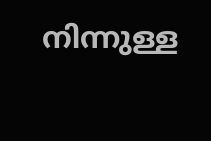നിന്നുള്ള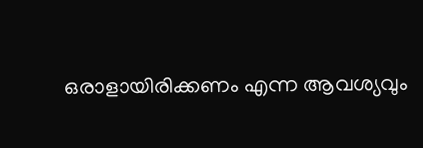ഒരാളായിരിക്കണം എന്ന ആവശ്യവും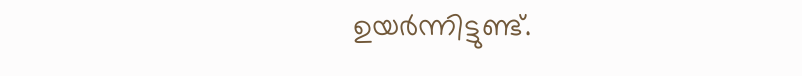ഉയര്‍ന്നിട്ടുണ്ട്.